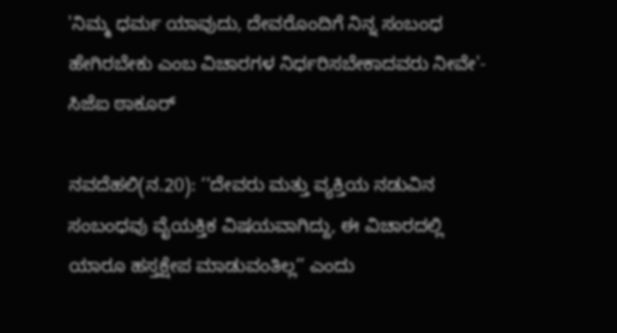'ನಿಮ್ಮ ಧರ್ಮ ಯಾವುದು, ದೇವರೊಂದಿಗೆ ನಿನ್ನ ಸಂಬಂಧ ಹೇಗಿರಬೇಕು ಎಂಬ ವಿಚಾರಗಳ ನಿರ್ಧರಿಸಬೇಕಾದವರು ನೀವೇ'- ಸಿಜೆಐ ಠಾಕೂರ್

ನವದೆಹಲಿ(ನ.20): ‘‘ದೇವರು ಮತ್ತು ವ್ಯಕ್ತಿಯ ನಡುವಿನ ಸಂಬಂಧವು ವೈಯಕ್ತಿಕ ವಿಷಯವಾಗಿದ್ದು, ಈ ವಿಚಾರದಲ್ಲಿ ಯಾರೂ ಹಸ್ತಕ್ಷೇಪ ಮಾಡುವಂತಿಲ್ಲ’’ ಎಂದು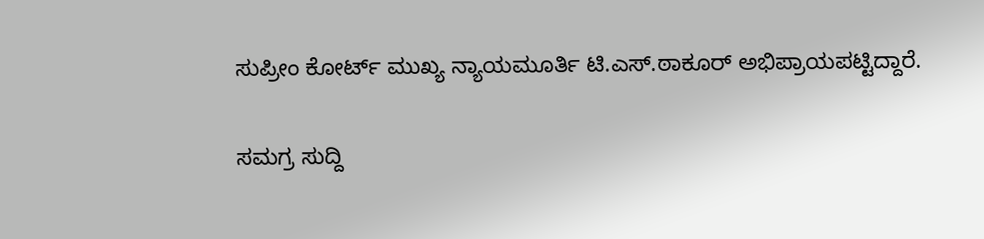ಸುಪ್ರೀಂ ಕೋರ್ಟ್ ಮುಖ್ಯ ನ್ಯಾಯಮೂರ್ತಿ ಟಿ.ಎಸ್.ಠಾಕೂರ್ ಅಭಿಪ್ರಾಯಪಟ್ಟಿದ್ದಾರೆ.

ಸಮಗ್ರ ಸುದ್ದಿ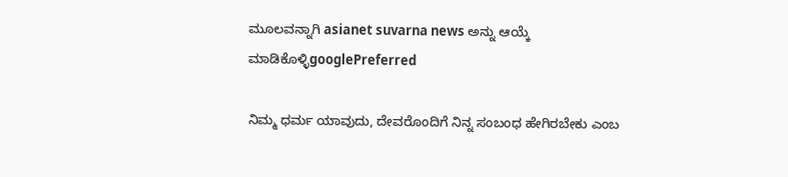ಮೂಲವನ್ನಾಗಿ asianet suvarna news ಅನ್ನು ಆಯ್ಕೆ ಮಾಡಿಕೊಳ್ಳಿgooglePreferred

ನಿಮ್ಮ ಧರ್ಮ ಯಾವುದು, ದೇವರೊಂದಿಗೆ ನಿನ್ನ ಸಂಬಂಧ ಹೇಗಿರಬೇಕು ಎಂಬ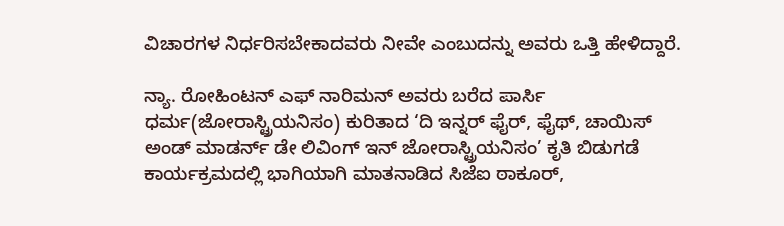ವಿಚಾರಗಳ ನಿರ್ಧರಿಸಬೇಕಾದವರು ನೀವೇ ಎಂಬುದನ್ನು ಅವರು ಒತ್ತಿ ಹೇಳಿದ್ದಾರೆ.

ನ್ಯಾ. ರೋಹಿಂಟನ್ ಎಫ್ ನಾರಿಮನ್ ಅವರು ಬರೆದ ಪಾರ್ಸಿ ಧರ್ಮ(ಜೋರಾಸ್ಟ್ರಿಯನಿಸಂ) ಕುರಿತಾದ ‘ದಿ ಇನ್ನರ್ ಫೈರ್, ಫೈಥ್, ಚಾಯಿಸ್ ಅಂಡ್ ಮಾಡರ್ನ್ ಡೇ ಲಿವಿಂಗ್ ಇನ್ ಜೋರಾಸ್ಟ್ರಿಯನಿಸಂ’ ಕೃತಿ ಬಿಡುಗಡೆ ಕಾರ್ಯಕ್ರಮದಲ್ಲಿ ಭಾಗಿಯಾಗಿ ಮಾತನಾಡಿದ ಸಿಜೆಐ ಠಾಕೂರ್,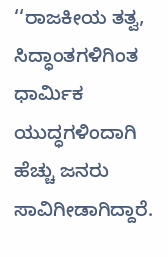‘‘ರಾಜಕೀಯ ತತ್ವ, ಸಿದ್ಧಾಂತಗಳಿಗಿಂತ ಧಾರ್ಮಿಕ ಯುದ್ಧಗಳಿಂದಾಗಿ ಹೆಚ್ಚು ಜನರು ಸಾವಿಗೀಡಾಗಿದ್ದಾರೆ.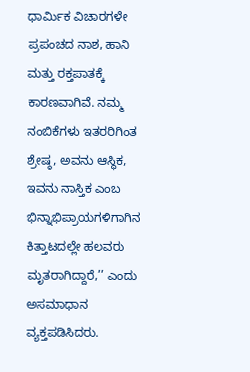ಧಾರ್ಮಿಕ ವಿಚಾರಗಳೇ ಪ್ರಪಂಚದ ನಾಶ, ಹಾನಿ ಮತ್ತು ರಕ್ತಪಾತಕ್ಕೆ ಕಾರಣವಾಗಿವೆ. ನಮ್ಮ ನಂಬಿಕೆಗಳು ಇತರರಿಗಿಂತ ಶ್ರೇಷ್ಠ, ಅವನು ಆಸ್ಥಿಕ, ಇವನು ನಾಸ್ತಿಕ ಎಂಬ ಭಿನ್ನಾಭಿಪ್ರಾಯಗಳಿಗಾಗಿನ ಕಿತ್ತಾಟದಲ್ಲೇ ಹಲವರು ಮೃತರಾಗಿದ್ದಾರೆ,’’ ಎಂದು ಅಸಮಾಧಾನ ವ್ಯಕ್ತಪಡಿಸಿದರು.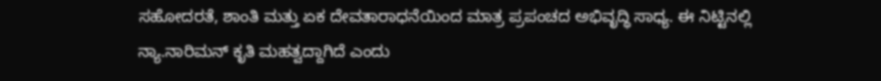ಸಹೋದರತೆ, ಶಾಂತಿ ಮತ್ತು ಏಕ ದೇವತಾರಾಧನೆಯಿಂದ ಮಾತ್ರ ಪ್ರಪಂಚದ ಅಭಿವೃದ್ಧಿ ಸಾಧ್ಯ. ಈ ನಿಟ್ಟಿನಲ್ಲಿ ನ್ಯಾ.ನಾರಿಮನ್ ಕೃತಿ ಮಹತ್ವದ್ದಾಗಿದೆ ಎಂದು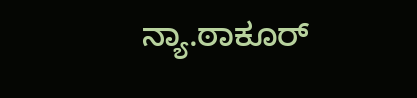ನ್ಯಾ.ಠಾಕೂರ್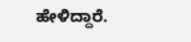ಹೇಳಿದ್ದಾರೆ.